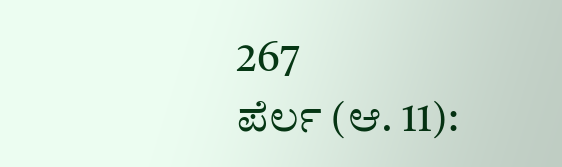267
ಪೆರ್ಲ (ಆ. 11):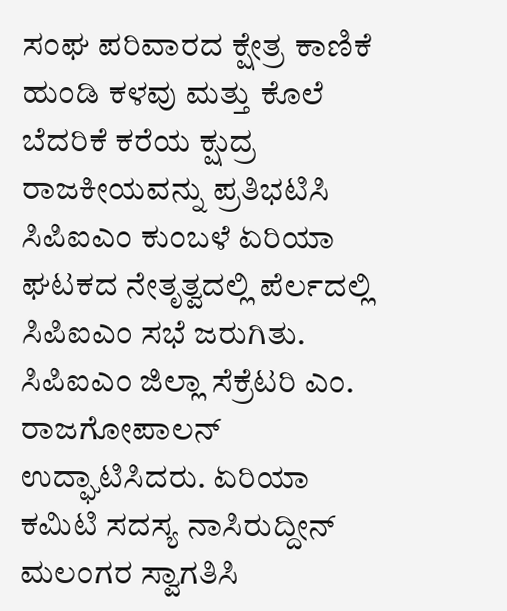ಸಂಘ ಪರಿವಾರದ ಕ್ಷೇತ್ರ ಕಾಣಿಕೆ ಹುಂಡಿ ಕಳವು ಮತ್ತು ಕೊಲೆ ಬೆದರಿಕೆ ಕರೆಯ ಕ್ಷುದ್ರ ರಾಜಕೀಯವನ್ನು ಪ್ರತಿಭಟಿಸಿ ಸಿಪಿಐಎಂ ಕುಂಬಳೆ ಏರಿಯಾ ಘಟಕದ ನೇತೃತ್ವದಲ್ಲಿ ಪೆರ್ಲದಲ್ಲಿ ಸಿಪಿಐಎಂ ಸಭೆ ಜರುಗಿತು.
ಸಿಪಿಐಎಂ ಜಿಲ್ಲಾ ಸೆಕ್ರೆಟರಿ ಎಂ. ರಾಜಗೋಪಾಲನ್ ಉದ್ಘಾಟಿಸಿದರು. ಏರಿಯಾ ಕಮಿಟಿ ಸದಸ್ಯ ನಾಸಿರುದ್ದೀನ್ ಮಲಂಗರ ಸ್ವಾಗತಿಸಿ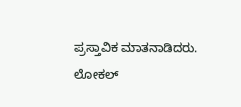ಪ್ರಸ್ತಾವಿಕ ಮಾತನಾಡಿದರು.
ಲೋಕಲ್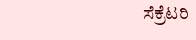ಸೆಕ್ರೆಟರಿ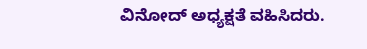ವಿನೋದ್ ಅಧ್ಯಕ್ಷತೆ ವಹಿಸಿದರು.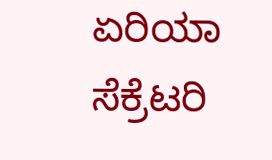ಏರಿಯಾ ಸೆಕ್ರೆಟರಿ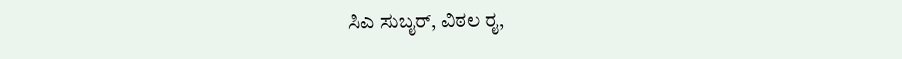ಸಿಎ ಸುಬೖರ್, ವಿಠಲ ರೖ,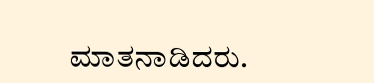ಮಾತನಾಡಿದರು.